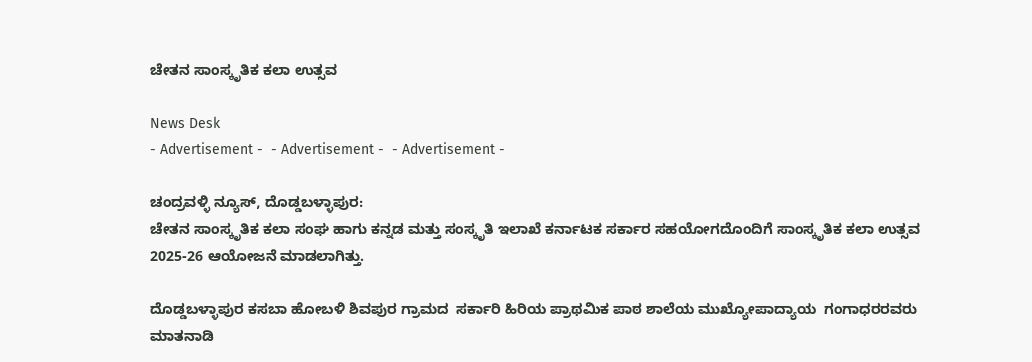ಚೇತನ ಸಾಂಸ್ಕೃತಿಕ ಕಲಾ ಉತ್ಸವ

News Desk
- Advertisement -  - Advertisement -  - Advertisement -

ಚಂದ್ರವಳ್ಳಿ ನ್ಯೂಸ್, ದೊಡ್ಡಬಳ್ಳಾಪುರ:
ಚೇತನ ಸಾಂಸ್ಕೃತಿಕ ಕಲಾ ಸಂಘ ಹಾಗು ಕನ್ನಡ ಮತ್ತು ಸಂಸ್ಕೃತಿ ಇಲಾಖೆ ಕರ್ನಾಟಕ ಸರ್ಕಾರ ಸಹಯೋಗದೊಂದಿಗೆ ಸಾಂಸ್ಕೃತಿಕ ಕಲಾ ಉತ್ಸವ 2025-26 ಆಯೋಜನೆ ಮಾಡಲಾಗಿತ್ತು.

ದೊಡ್ಡಬಳ್ಳಾಪುರ ಕಸಬಾ ಹೋಬಳಿ ಶಿವಪುರ ಗ್ರಾಮದ  ಸರ್ಕಾರಿ ಹಿರಿಯ ಪ್ರಾಥಮಿಕ ಪಾಠ ಶಾಲೆಯ ಮುಖ್ಯೋಪಾದ್ಯಾಯ  ಗಂಗಾಧರರವರು ಮಾತನಾಡಿ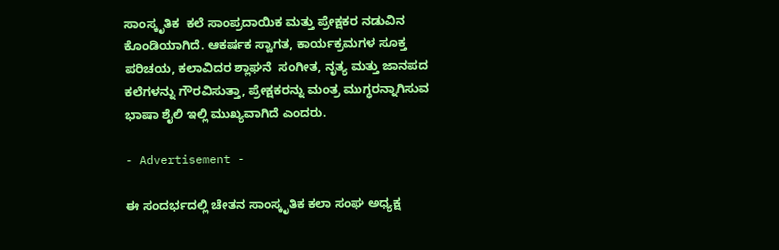ಸಾಂಸ್ಕೃತಿಕ  ಕಲೆ ಸಾಂಪ್ರದಾಯಿಕ ಮತ್ತು ಪ್ರೇಕ್ಷಕರ ನಡುವಿನ ಕೊಂಡಿಯಾಗಿದೆ. ಆಕರ್ಷಕ ಸ್ವಾಗತ, ಕಾರ್ಯಕ್ರಮಗಳ ಸೂಕ್ತ ಪರಿಚಯ, ಕಲಾವಿದರ ಶ್ಲಾಘನೆ  ಸಂಗೀತ, ನೃತ್ಯ ಮತ್ತು ಜಾನಪದ ಕಲೆಗಳನ್ನು ಗೌರವಿಸುತ್ತಾ, ಪ್ರೇಕ್ಷಕರನ್ನು ಮಂತ್ರ ಮುಗ್ಧರನ್ನಾಗಿಸುವ ಭಾಷಾ ಶೈಲಿ ಇಲ್ಲಿ ಮುಖ್ಯವಾಗಿದೆ ಎಂದರು.

- Advertisement -

ಈ ಸಂದರ್ಭದಲ್ಲಿ ಚೇತನ ಸಾಂಸ್ಕೃತಿಕ ಕಲಾ ಸಂಘ ಅಧ್ಯಕ್ಷ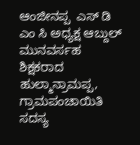ಆಂಜೀನಪ್ಪ  ಎಸ್ ಡಿ ಎಂ ಸಿ ಅಧ್ಯಕ್ಷ ಆಬ್ದುಲ್ ಮುನವರ್ಸಹ ಶಿಕ್ಷಕರಾದ ಹುಲ್ಮಾನ್ರಾಮಪ್ಪ, ಗ್ರಾಮಪಂಚಾಯಿತಿ ಸದಸ್ಯ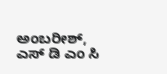ಅಂಬರೀಶ್, ಎಸ್ ಡಿ ಎಂ ಸಿ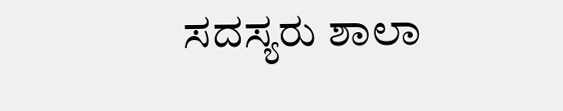ಸದಸ್ಯರು ಶಾಲಾ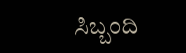ಸಿಬ್ಬಂದಿ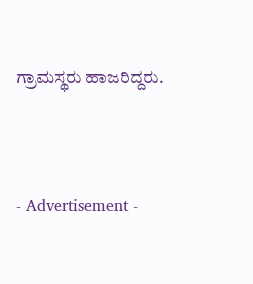ಗ್ರಾಮಸ್ಥರು ಹಾಜರಿದ್ದರು.



- Advertisement -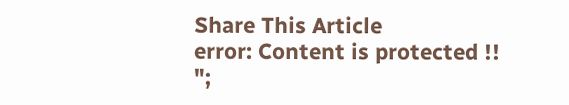Share This Article
error: Content is protected !!
";